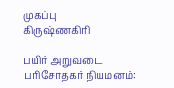முகப்பு
கிருஷ்ணகிரி

பயிர் அறுவடை பரிசோதகர் நியமனம்: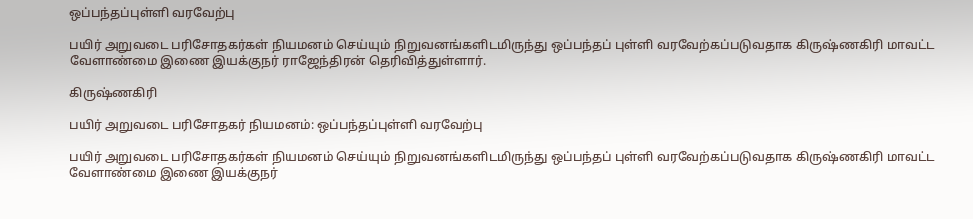ஒப்பந்தப்புள்ளி வரவேற்பு

பயிர் அறுவடை பரிசோதகர்கள் நியமனம் செய்யும் நிறுவனங்களிடமிருந்து ஒப்பந்தப் புள்ளி வரவேற்கப்படுவதாக கிருஷ்ணகிரி மாவட்ட வேளாண்மை இணை இயக்குநர் ராஜேந்திரன் தெரிவித்துள்ளார்.

கிருஷ்ணகிரி

பயிர் அறுவடை பரிசோதகர் நியமனம்: ஒப்பந்தப்புள்ளி வரவேற்பு

பயிர் அறுவடை பரிசோதகர்கள் நியமனம் செய்யும் நிறுவனங்களிடமிருந்து ஒப்பந்தப் புள்ளி வரவேற்கப்படுவதாக கிருஷ்ணகிரி மாவட்ட வேளாண்மை இணை இயக்குநர்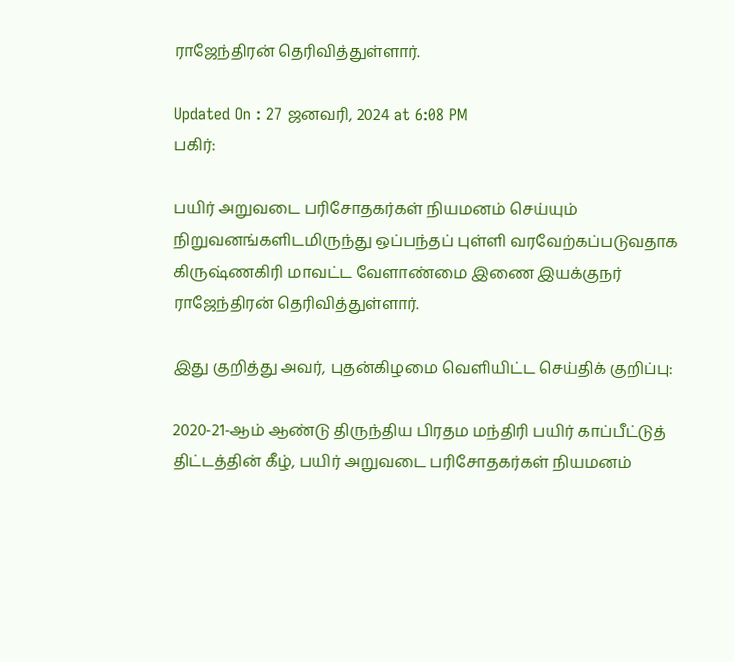ராஜேந்திரன் தெரிவித்துள்ளார்.

Updated On : 27 ஜனவரி, 2024 at 6:08 PM
பகிர்:

பயிர் அறுவடை பரிசோதகர்கள் நியமனம் செய்யும் நிறுவனங்களிடமிருந்து ஒப்பந்தப் புள்ளி வரவேற்கப்படுவதாக கிருஷ்ணகிரி மாவட்ட வேளாண்மை இணை இயக்குநர் ராஜேந்திரன் தெரிவித்துள்ளார்.

இது குறித்து அவர், புதன்கிழமை வெளியிட்ட செய்திக் குறிப்பு:

2020-21-ஆம் ஆண்டு திருந்திய பிரதம மந்திரி பயிர் காப்பீட்டுத் திட்டத்தின் கீழ், பயிர் அறுவடை பரிசோதகர்கள் நியமனம்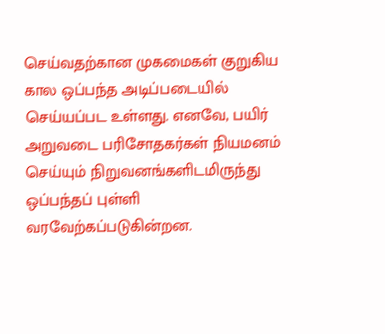செய்வதற்கான முகமைகள் குறுகிய கால ஒப்பந்த அடிப்படையில் செய்யப்பட உள்ளது. எனவே, பயிர் அறுவடை பரிசோதகர்கள் நியமனம் செய்யும் நிறுவனங்களிடமிருந்து ஒப்பந்தப் புள்ளி வரவேற்கப்படுகின்றன.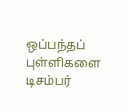ஒப்பந்தப் புள்ளிகளை டிசம்பர்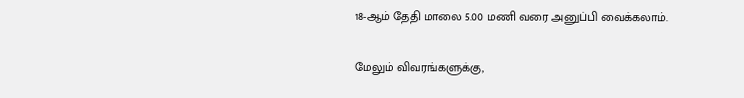18-ஆம் தேதி மாலை 5.00 மணி வரை அனுப்பி வைக்கலாம்.

மேலும் விவரங்களுக்கு,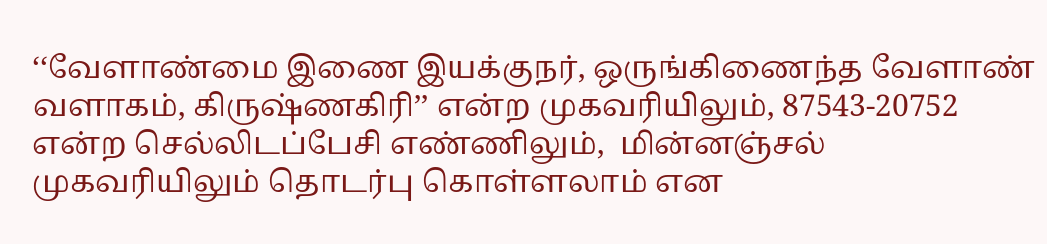‘‘வேளாண்மை இணை இயக்குநர், ஒருங்கிணைந்த வேளாண் வளாகம், கிருஷ்ணகிரி’’ என்ற முகவரியிலும், 87543-20752 என்ற செல்லிடப்பேசி எண்ணிலும்,  மின்னஞ்சல் முகவரியிலும் தொடர்பு கொள்ளலாம் என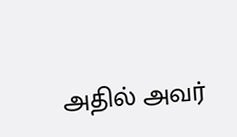அதில் அவர்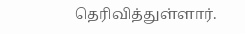தெரிவித்துள்ளார்.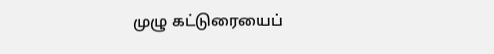முழு கட்டுரையைப்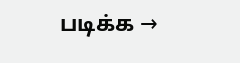படிக்க →